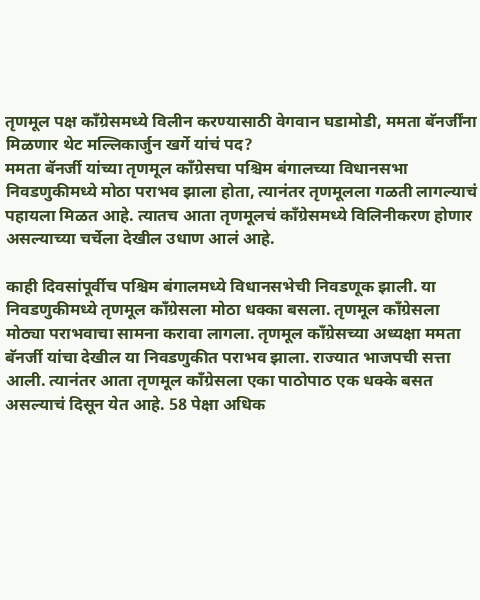तृणमूल पक्ष काँग्रेसमध्ये विलीन करण्यासाठी वेगवान घडामोडी, ममता बॅनर्जींना मिळणार थेट मल्लिकार्जुन खर्गे यांचं पद?
ममता बॅनर्जी यांच्या तृणमूल काँग्रेसचा पश्चिम बंगालच्या विधानसभा निवडणुकीमध्ये मोठा पराभव झाला होता, त्यानंतर तृणमूलला गळती लागल्याचं पहायला मिळत आहे. त्यातच आता तृणमूलचं काँग्रेसमध्ये विलिनीकरण होणार असल्याच्या चर्चेला देखील उधाण आलं आहे.

काही दिवसांपूर्वीच पश्चिम बंगालमध्ये विधानसभेची निवडणूक झाली. या निवडणुकीमध्ये तृणमूल काँग्रेसला मोठा धक्का बसला. तृणमूल काँग्रेसला मोठ्या पराभवाचा सामना करावा लागला. तृणमूल काँग्रेसच्या अध्यक्षा ममता बॅनर्जी यांचा देखील या निवडणुकीत पराभव झाला. राज्यात भाजपची सत्ता आली. त्यानंतर आता तृणमूल काँग्रेसला एका पाठोपाठ एक धक्के बसत असल्याचं दिसून येत आहे. 58 पेक्षा अधिक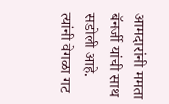आमदारांनी ममता बॅनर्जी यांची साथ सडोली आहे. त्यांनी वेगळा गट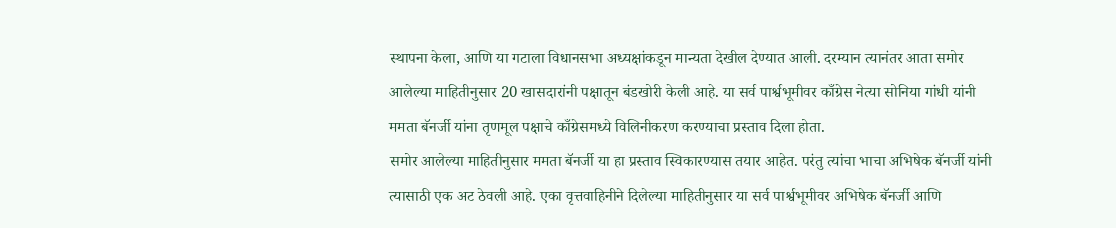स्थापना केला, आणि या गटाला विधानसभा अध्यक्षांकडून मान्यता देखील देण्यात आली. दरम्यान त्यानंतर आता समोर आलेल्या माहितीनुसार 20 खासदारांनी पक्षातून बंडखोरी केली आहे. या सर्व पार्श्वभूमीवर काँग्रेस नेत्या सोनिया गांधी यांनी ममता बॅनर्जी यांना तृणमूल पक्षाचे काँग्रेसमध्ये विलिनीकरण करण्याचा प्रस्ताव दिला होता.
समोर आलेल्या माहितीनुसार ममता बॅनर्जी या हा प्रस्ताव स्विकारण्यास तयार आहेत. परंतु त्यांचा भाचा अभिषेक बॅनर्जी यांनी त्यासाठी एक अट ठेवली आहे. एका वृत्तवाहिनीने दिलेल्या माहितीनुसार या सर्व पार्श्वभूमीवर अभिषेक बॅनर्जी आणि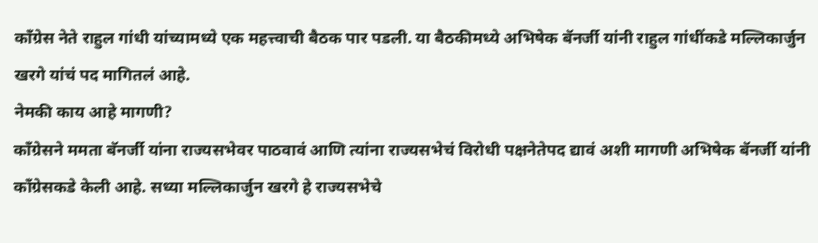काँग्रेस नेते राहुल गांधी यांच्यामध्ये एक महत्त्वाची बैठक पार पडली. या बैठकीमध्ये अभिषेक बॅनर्जी यांनी राहुल गांधींकडे मल्लिकार्जुन खरगे यांचं पद मागितलं आहे.
नेमकी काय आहे मागणी?
काँग्रेसने ममता बॅनर्जी यांना राज्यसभेवर पाठवावं आणि त्यांना राज्यसभेचं विरोधी पक्षनेतेपद द्यावं अशी मागणी अभिषेक बॅनर्जी यांनी काँग्रेसकडे केली आहे. सध्या मल्लिकार्जुन खरगे हे राज्यसभेचे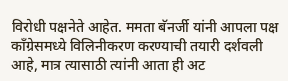विरोधी पक्षनेते आहेत. ममता बॅनर्जी यांनी आपला पक्ष काँग्रेसमध्ये विलिनीकरण करण्याची तयारी दर्शवली आहे, मात्र त्यासाठी त्यांनी आता ही अट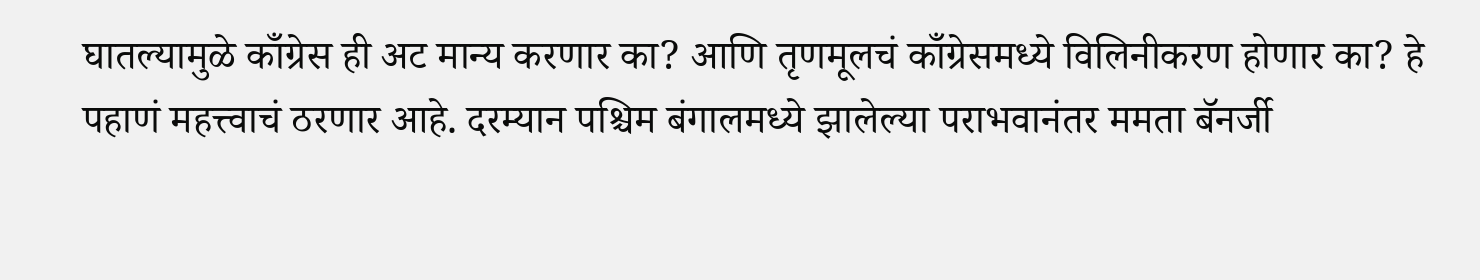घातल्यामुळे काँग्रेस ही अट मान्य करणार का? आणि तृणमूलचं काँग्रेसमध्ये विलिनीकरण होणार का? हे पहाणं महत्त्वाचं ठरणार आहे. दरम्यान पश्चिम बंगालमध्ये झालेल्या पराभवानंतर ममता बॅनर्जी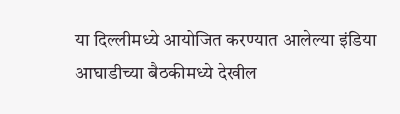या दिल्लीमध्ये आयोजित करण्यात आलेल्या इंडिया आघाडीच्या बैठकीमध्ये देखील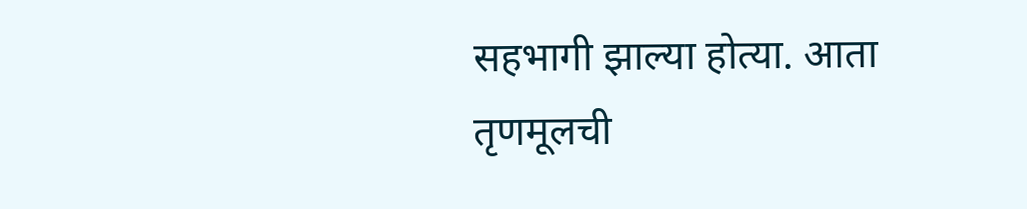सहभागी झाल्या होत्या. आता तृणमूलची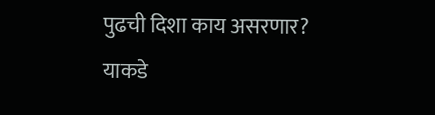पुढची दिशा काय असरणार? याकडे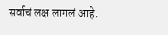सर्वाचं लक्ष लागलं आहे.